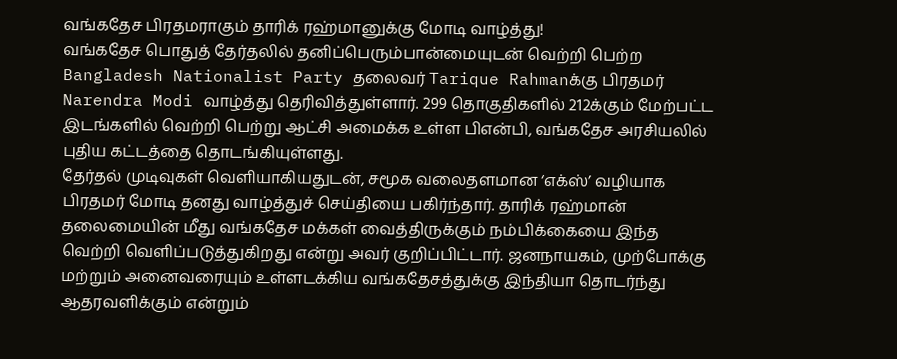வங்கதேச பிரதமராகும் தாரிக் ரஹ்மானுக்கு மோடி வாழ்த்து!
வங்கதேச பொதுத் தேர்தலில் தனிப்பெரும்பான்மையுடன் வெற்றி பெற்ற Bangladesh Nationalist Party தலைவர் Tarique Rahmanக்கு பிரதமர் Narendra Modi வாழ்த்து தெரிவித்துள்ளார். 299 தொகுதிகளில் 212க்கும் மேற்பட்ட இடங்களில் வெற்றி பெற்று ஆட்சி அமைக்க உள்ள பிஎன்பி, வங்கதேச அரசியலில் புதிய கட்டத்தை தொடங்கியுள்ளது.
தேர்தல் முடிவுகள் வெளியாகியதுடன், சமூக வலைதளமான ‘எக்ஸ்’ வழியாக பிரதமர் மோடி தனது வாழ்த்துச் செய்தியை பகிர்ந்தார். தாரிக் ரஹ்மான் தலைமையின் மீது வங்கதேச மக்கள் வைத்திருக்கும் நம்பிக்கையை இந்த வெற்றி வெளிப்படுத்துகிறது என்று அவர் குறிப்பிட்டார். ஜனநாயகம், முற்போக்கு மற்றும் அனைவரையும் உள்ளடக்கிய வங்கதேசத்துக்கு இந்தியா தொடர்ந்து ஆதரவளிக்கும் என்றும்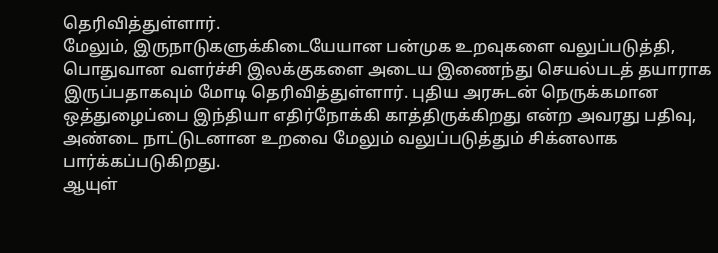தெரிவித்துள்ளார்.
மேலும், இருநாடுகளுக்கிடையேயான பன்முக உறவுகளை வலுப்படுத்தி, பொதுவான வளர்ச்சி இலக்குகளை அடைய இணைந்து செயல்படத் தயாராக இருப்பதாகவும் மோடி தெரிவித்துள்ளார். புதிய அரசுடன் நெருக்கமான ஒத்துழைப்பை இந்தியா எதிர்நோக்கி காத்திருக்கிறது என்ற அவரது பதிவு, அண்டை நாட்டுடனான உறவை மேலும் வலுப்படுத்தும் சிக்னலாக பார்க்கப்படுகிறது.
ஆயுள்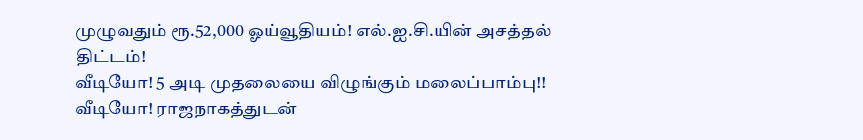முழுவதும் ரூ.52,000 ஓய்வூதியம்! எல்.ஐ.சி.யின் அசத்தல் திட்டம்!
வீடியோ! 5 அடி முதலையை விழுங்கும் மலைப்பாம்பு!!
வீடியோ! ராஜநாகத்துடன்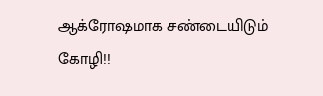ஆக்ரோஷமாக சண்டையிடும் கோழி!!